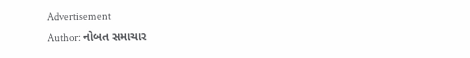Advertisement
Author: નોબત સમાચાર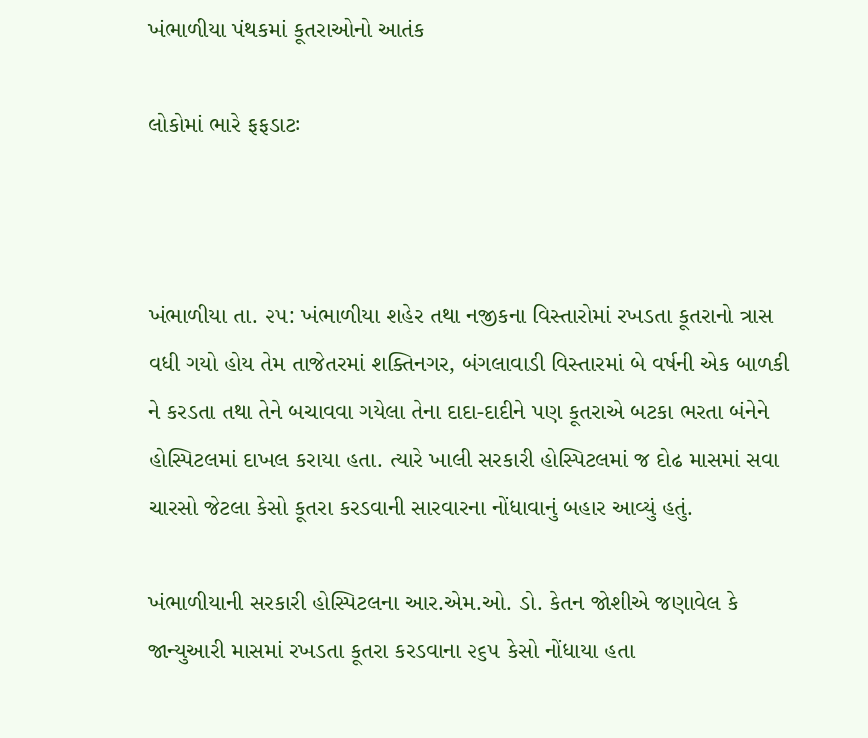ખંભાળીયા પંથકમાં કૂતરાઓનો આતંક

લોકોમાં ભારે ફફડાટઃ



ખંભાળીયા તા. ૨૫: ખંભાળીયા શહેર તથા નજીકના વિસ્તારોમાં રખડતા કૂતરાનો ત્રાસ વધી ગયો હોય તેમ તાજેતરમાં શક્તિનગર, બંગલાવાડી વિસ્તારમાં બે વર્ષની એક બાળકી ને કરડતા તથા તેને બચાવવા ગયેલા તેના દાદા-દાદીને પણ કૂતરાએ બટકા ભરતા બંનેને હોસ્પિટલમાં દાખલ કરાયા હતા. ત્યારે ખાલી સરકારી હોસ્પિટલમાં જ દોઢ માસમાં સવા ચારસો જેટલા કેસો કૂતરા કરડવાની સારવારના નોંધાવાનું બહાર આવ્યું હતું.

ખંભાળીયાની સરકારી હોસ્પિટલના આર.એમ.ઓ. ડો. કેતન જોશીએ જણાવેલ કે જાન્યુઆરી માસમાં રખડતા કૂતરા કરડવાના ૨૬૫ કેસો નોંધાયા હતા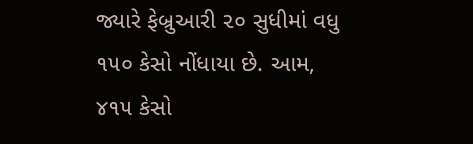જ્યારે ફેબ્રુઆરી ૨૦ સુધીમાં વધુ ૧૫૦ કેસો નોંધાયા છે. આમ, ૪૧૫ કેસો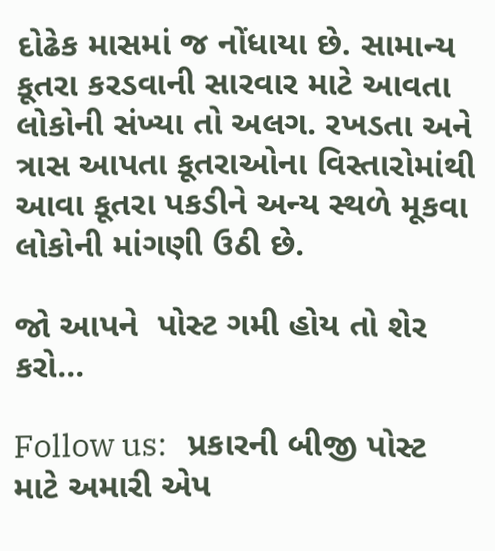દોઢેક માસમાં જ નોંધાયા છે. સામાન્ય કૂતરા કરડવાની સારવાર માટે આવતા લોકોની સંખ્યા તો અલગ. રખડતા અને ત્રાસ આપતા કૂતરાઓના વિસ્તારોમાંથી આવા કૂતરા પકડીને અન્ય સ્થળે મૂકવા લોકોની માંગણી ઉઠી છે.

જો આપને  પોસ્ટ ગમી હોય તો શેર કરો...

Follow us:   પ્રકારની બીજી પોસ્ટ માટે અમારી એપ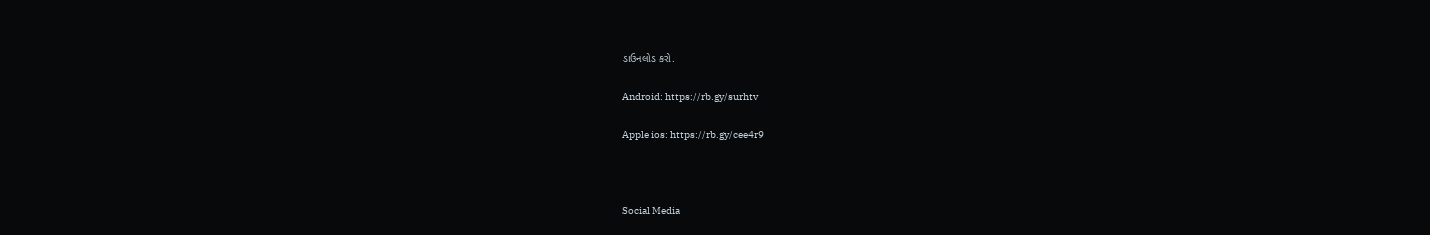ડાઉનલોડ કરો.

Android: https://rb.gy/surhtv

Apple ios: https://rb.gy/cee4r9



Social Media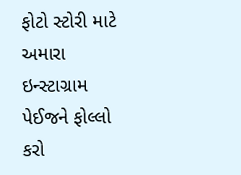ફોટો સ્ટોરી માટે અમારા ઇન્સ્ટાગ્રામ પેઈજને ફોલ્લો કરો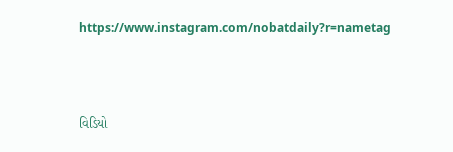https://www.instagram.com/nobatdaily?r=nametag



વિડિયો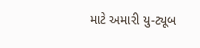માટે અમારી યુ-ટ્યૂબ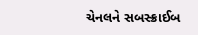ચેનલને સબસ્ક્રાઈબ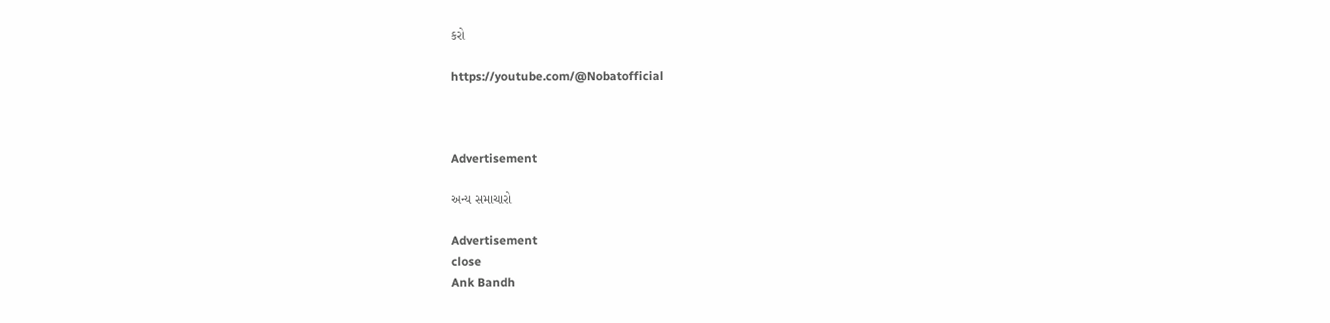કરો

https://youtube.com/@Nobatofficial



Advertisement

અન્ય સમાચારો

Advertisement
close
Ank Bandh